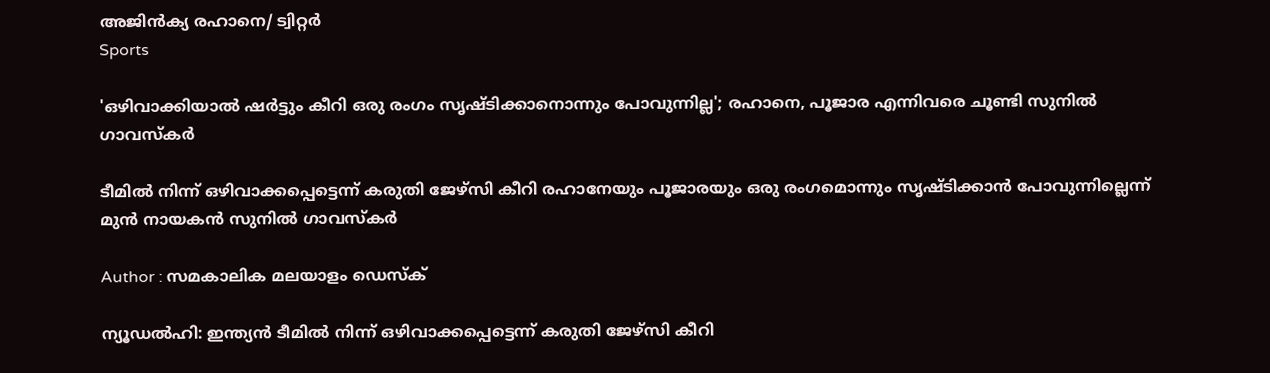അജിൻക്യ രഹാനെ/ ട്വിറ്റർ
Sports

'ഒഴിവാക്കിയാല്‍ ഷര്‍ട്ടും കീറി ഒരു രംഗം സൃഷ്ടിക്കാനൊന്നും പോവുന്നില്ല'; രഹാനെ, പൂജാര എന്നിവരെ ചൂണ്ടി സുനില്‍ ഗാവസ്‌കര്‍

ടീമില്‍ നിന്ന് ഒഴിവാക്കപ്പെട്ടെന്ന് കരുതി ജേഴ്‌സി കീറി രഹാനേയും പൂജാരയും ഒരു രംഗമൊന്നും സൃഷ്ടിക്കാന്‍ പോവുന്നില്ലെന്ന് മുന്‍ നായകന്‍ സുനില്‍ ഗാവസ്‌കര്‍

Author : സമകാലിക മലയാളം ഡെസ്ക്

ന്യൂഡല്‍ഹി: ഇന്ത്യന്‍ ടീമില്‍ നിന്ന് ഒഴിവാക്കപ്പെട്ടെന്ന് കരുതി ജേഴ്‌സി കീറി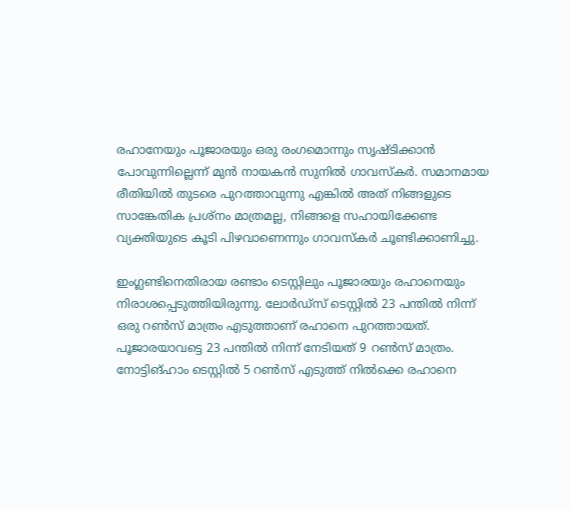രഹാനേയും പൂജാരയും ഒരു രംഗമൊന്നും സൃഷ്ടിക്കാന്‍ പോവുന്നില്ലെന്ന് മുന്‍ നായകന്‍ സുനില്‍ ഗാവസ്‌കര്‍. സമാനമായ രീതിയില്‍ തുടരെ പുറത്താവുന്നു എങ്കില്‍ അത് നിങ്ങളുടെ സാങ്കേതിക പ്രശ്‌നം മാത്രമല്ല, നിങ്ങളെ സഹായിക്കേണ്ട വ്യക്തിയുടെ കൂടി പിഴവാണെന്നും ഗാവസ്‌കര്‍ ചൂണ്ടിക്കാണിച്ചു.

ഇംഗ്ലണ്ടിനെതിരായ രണ്ടാം ടെസ്റ്റിലും പൂജാരയും രഹാനെയും നിരാശപ്പെടുത്തിയിരുന്നു. ലോര്‍ഡ്‌സ് ടെസ്റ്റില്‍ 23 പന്തില്‍ നിന്ന് ഒരു റണ്‍സ് മാത്രം എടുത്താണ് രഹാനെ പുറത്തായത്. പൂജാരയാവട്ടെ 23 പന്തില്‍ നിന്ന് നേടിയത് 9 റണ്‍സ് മാത്രം. നോട്ടിങ്ഹാം ടെസ്റ്റില്‍ 5 റണ്‍സ് എടുത്ത് നില്‍ക്കെ രഹാനെ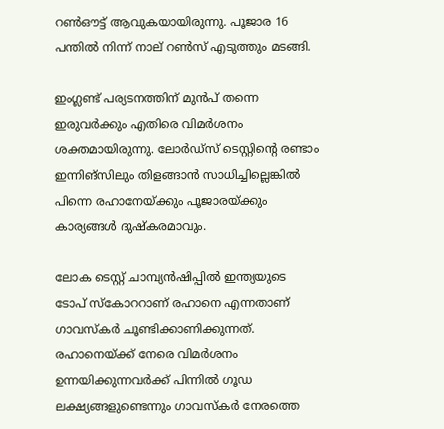റണ്‍ഔട്ട് ആവുകയായിരുന്നു. പൂജാര 16 പന്തില്‍ നിന്ന് നാല് റണ്‍സ് എടുത്തും മടങ്ങി.

ഇംഗ്ലണ്ട് പര്യടനത്തിന് മുന്‍പ് തന്നെ ഇരുവര്‍ക്കും എതിരെ വിമര്‍ശനം ശക്തമായിരുന്നു. ലോര്‍ഡ്‌സ് ടെസ്റ്റിന്റെ രണ്ടാം ഇന്നിങ്‌സിലും തിളങ്ങാന്‍ സാധിച്ചില്ലെങ്കില്‍ പിന്നെ രഹാനേയ്ക്കും പൂജാരയ്ക്കും കാര്യങ്ങള്‍ ദുഷ്‌കരമാവും.

ലോക ടെസ്റ്റ് ചാമ്പ്യന്‍ഷിപ്പില്‍ ഇന്ത്യയുടെ ടോപ് സ്‌കോററാണ് രഹാനെ എന്നതാണ് ഗാവസ്‌കര്‍ ചൂണ്ടിക്കാണിക്കുന്നത്. രഹാനെയ്ക്ക് നേരെ വിമര്‍ശനം ഉന്നയിക്കുന്നവര്‍ക്ക് പിന്നില്‍ ഗൂഡ ലക്ഷ്യങ്ങളുണ്ടെന്നും ഗാവസ്‌കര്‍ നേരത്തെ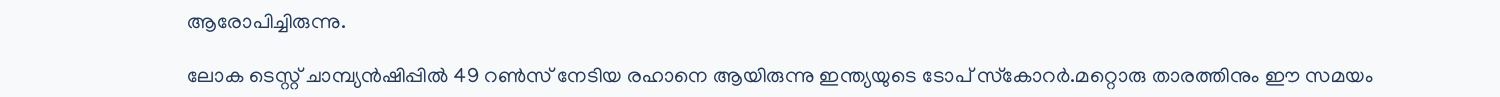ആരോപിച്ചിരുന്നു.

ലോക ടെസ്റ്റ് ചാമ്പ്യന്‍ഷിപ്പില്‍ 49 റണ്‍സ് നേടിയ രഹാനെ ആയിരുന്നു ഇന്ത്യയുടെ ടോപ് സ്‌കോറര്‍.മറ്റൊരു താരത്തിനും ഈ സമയം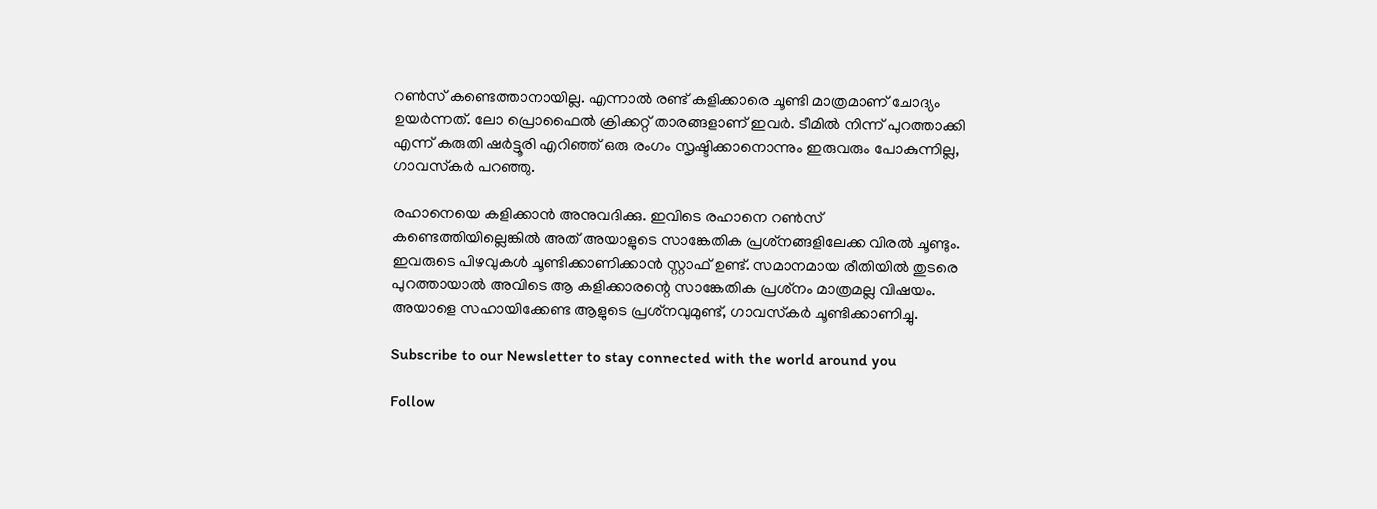റണ്‍സ് കണ്ടെത്താനായില്ല. എന്നാല്‍ രണ്ട് കളിക്കാരെ ചൂണ്ടി മാത്രമാണ് ചോദ്യം ഉയര്‍ന്നത്. ലോ പ്രൊഫൈല്‍ ക്രിക്കറ്റ് താരങ്ങളാണ് ഇവര്‍. ടീമില്‍ നിന്ന് പുറത്താക്കി എന്ന് കരുതി ഷര്‍ട്ടൂരി എറിഞ്ഞ് ഒരു രംഗം സൃഷ്ടിക്കാനൊന്നും ഇരുവരും പോകുന്നില്ല, ഗാവസ്‌കര്‍ പറഞ്ഞു.

രഹാനെയെ കളിക്കാന്‍ അനുവദിക്കു. ഇവിടെ രഹാനെ റണ്‍സ് കണ്ടെത്തിയില്ലെങ്കില്‍ അത് അയാളുടെ സാങ്കേതിക പ്രശ്‌നങ്ങളിലേക്ക വിരല്‍ ചൂണ്ടും. ഇവരുടെ പിഴവുകള്‍ ചൂണ്ടിക്കാണിക്കാന്‍ സ്റ്റാഫ് ഉണ്ട്. സമാനമായ രീതിയില്‍ തുടരെ പുറത്തായാല്‍ അവിടെ ആ കളിക്കാരന്റെ സാങ്കേതിക പ്രശ്‌നം മാത്രമല്ല വിഷയം. അയാളെ സഹായിക്കേണ്ട ആളുടെ പ്രശ്‌നവുമുണ്ട്, ഗാവസ്‌കര്‍ ചൂണ്ടിക്കാണിച്ചു.

Subscribe to our Newsletter to stay connected with the world around you

Follow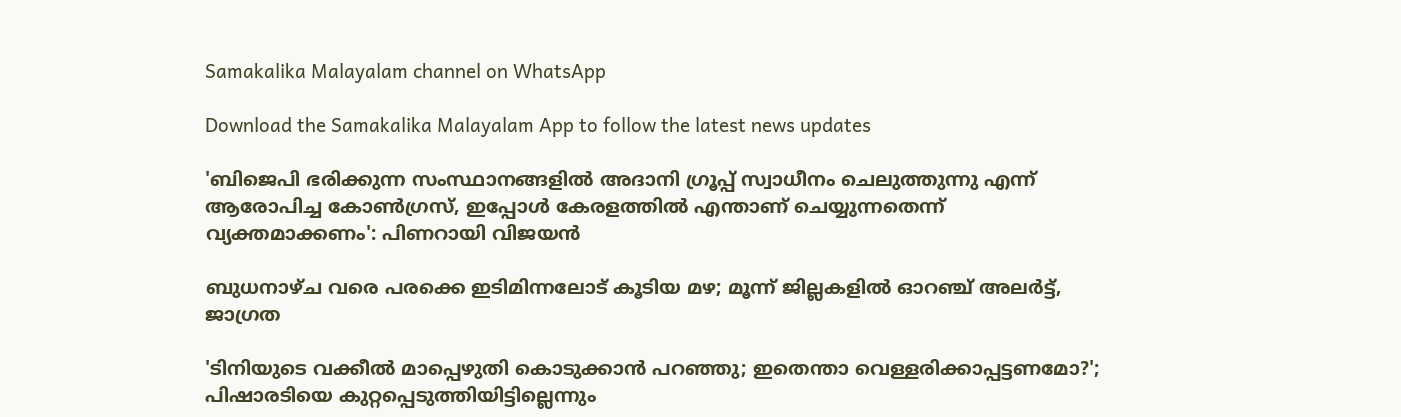Samakalika Malayalam channel on WhatsApp

Download the Samakalika Malayalam App to follow the latest news updates

'ബിജെപി ഭരിക്കുന്ന സംസ്ഥാനങ്ങളിൽ അദാനി ഗ്രൂപ്പ് സ്വാധീനം ചെലുത്തുന്നു എന്ന് ആരോപിച്ച കോൺഗ്രസ്, ഇപ്പോൾ കേരളത്തിൽ എന്താണ് ചെയ്യുന്നതെന്ന് വ്യക്തമാക്കണം': പിണറായി വിജയൻ

ബുധനാഴ്ച വരെ പരക്കെ ഇടിമിന്നലോട് കൂടിയ മഴ; മൂന്ന് ജില്ലകളില്‍ ഓറഞ്ച് അലര്‍ട്ട്, ജാഗ്രത

'ടിനിയുടെ വക്കീല്‍ മാപ്പെഴുതി കൊടുക്കാന്‍ പറഞ്ഞു; ഇതെന്താ വെള്ളരിക്കാപ്പട്ടണമോ?'; പിഷാരടിയെ കുറ്റപ്പെടുത്തിയിട്ടില്ലെന്നും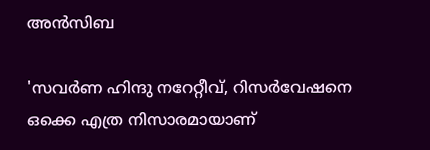അന്‍സിബ

'സവർണ ഹിന്ദു നറേറ്റീവ്, റിസർവേഷനെ ഒക്കെ എത്ര നിസാരമായാണ്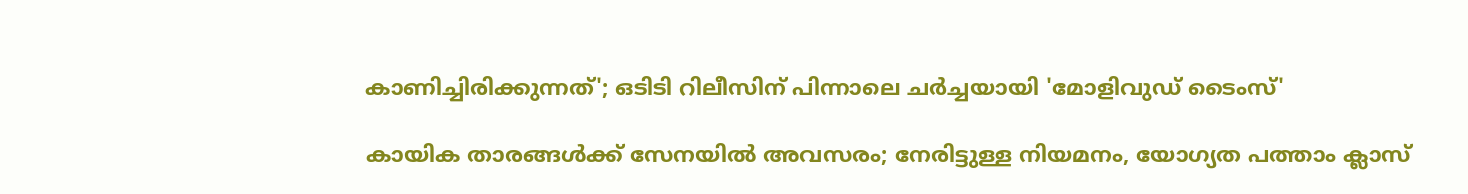കാണിച്ചിരിക്കുന്നത്'; ഒടിടി റിലീസിന് പിന്നാലെ ചർച്ചയായി 'മോളിവുഡ് ടൈംസ്'

കായിക താരങ്ങൾക്ക് സേനയിൽ അവസരം; നേരിട്ടുള്ള നിയമനം, യോഗ്യത പത്താം ക്ലാസ്